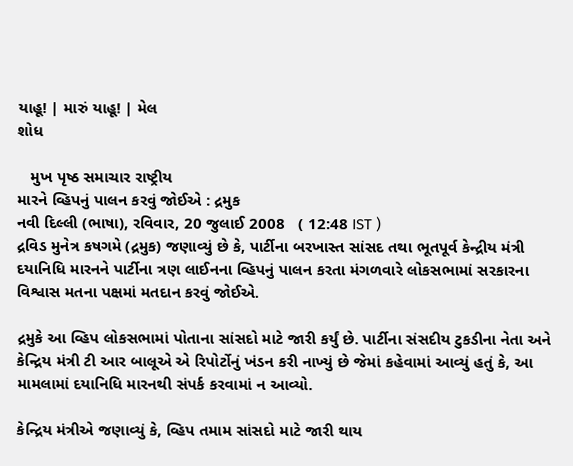યાહૂ! | મારું યાહૂ! | મેલ
શોધ

   મુખ પૃષ્ઠ સમાચાર રાષ્ટ્રીય
મારને વ્હિપનું પાલન કરવું જોઈએ : દ્રમુક
નવી દિલ્લી (ભાષા), રવિવાર, 20 જુલાઈ 2008   ( 12:48 IST )
દ્રવિડ મુનેત્ર કષગમે (દ્રમુક) જણાવ્યું છે કે, પાર્ટીના બરખાસ્ત સાંસદ તથા ભૂતપૂર્વ કેન્દ્રીય મંત્રી દયાનિધિ મારનને પાર્ટીના ત્રણ લાઈનના વ્હિપનું પાલન કરતા મંગળવારે લોકસભામાં સરકારના વિશ્વાસ મતના પક્ષમાં મતદાન કરવું જોઈએ.

દ્રમુકે આ વ્હિપ લોકસભામાં પોતાના સાંસદો માટે જારી કર્યું છે. પાર્ટીના સંસદીય ટુકડીના નેતા અને કેન્દ્રિય મંત્રી ટી આર બાલૂએ એ રિપોર્ટોનું ખંડન કરી નાખ્યું છે જેમાં કહેવામાં આવ્યું હતું કે, આ મામલામાં દયાનિધિ મારનથી સંપર્ક કરવામાં ન આવ્યો.

કેન્દ્રિય મંત્રીએ જણાવ્યું કે, વ્હિપ તમામ સાંસદો માટે જારી થાય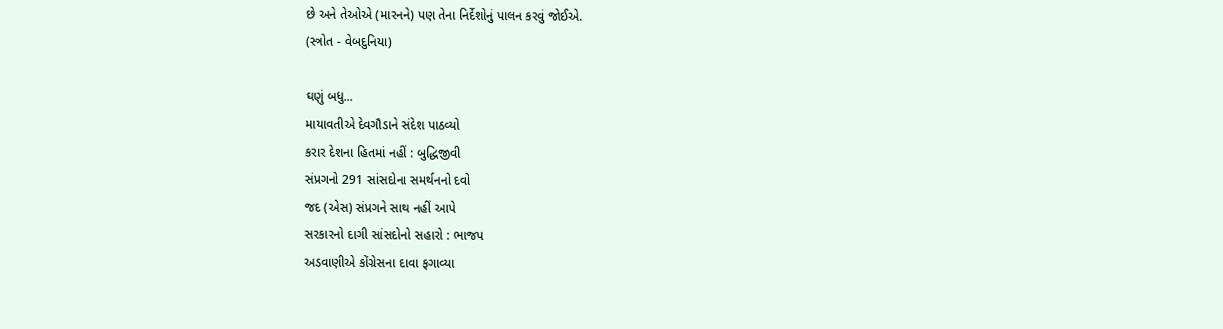છે અને તેઓએ (મારનને) પણ તેના નિર્દેશોનું પાલન કરવું જોઈએ.
(સ્ત્રોત - વેબદુનિયા)

ઘણું બધુ...
માયાવતીએ દેવગૌડાને સંદેશ પાઠવ્યો
કરાર દેશના હિતમાં નહીં : બુદ્ધિજીવી
સંપ્રગનો 291 સાંસદોના સમર્થનનો દવો
જદ (એસ) સંપ્રગને સાથ નહીં આપે
સરકારનો દાગી સાંસદોનો સહારો : ભાજપ
અડવાણીએ કોંગ્રેસના દાવા ફગાવ્યા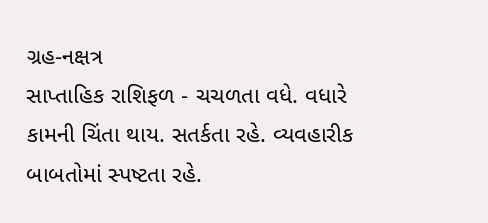ગ્રહ-નક્ષત્ર
સાપ્તાહિક રાશિફળ - ચચળતા વધે. વધારે કામની ચિંતા થાય. સતર્કતા રહે. વ્યવહારીક બાબતોમાં સ્પષ્ટતા રહે.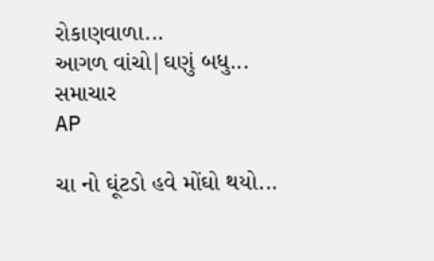રોકાણવાળા...
આગળ વાંચો|ઘણું બધુ...
સમાચાર
AP

ચા નો ઘૂંટડો હવે મોંઘો થયો...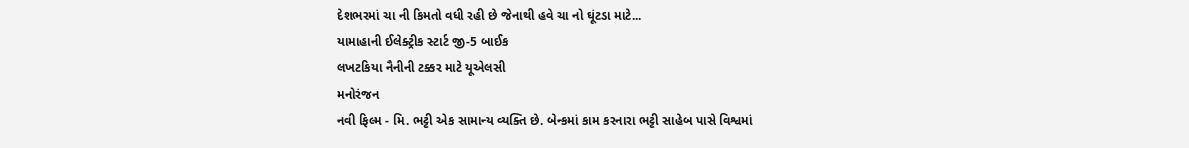દેશભરમાં ચા ની કિમતો વધી રહી છે જેનાથી હવે ચા નો ઘૂંટડા માટે...
યામાહાની ઈલેક્ટ્રીક સ્ટાર્ટ જી-5 બાઈક
લખટકિયા નૈનીની ટક્કર માટે યૂએલસી
મનોરંજન
નવી ફિલ્મ - મિ. ભટ્ટી એક સામાન્ય વ્યક્તિ છે. બેન્કમાં કામ કરનારા ભટ્ટી સાહેબ પાસે વિશ્વમાં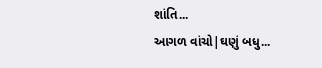શાંતિ...
આગળ વાંચો|ઘણું બધુ...